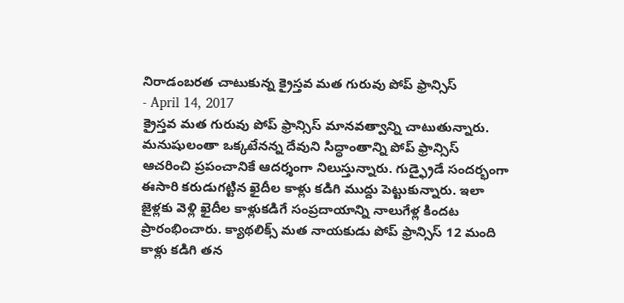నిరాడంబరత చాటుకున్న క్రైస్తవ మత గురువు పోప్ ఫ్రాన్సిస్
- April 14, 2017
క్రైస్తవ మత గురువు పోప్ ఫ్రాన్సిస్ మానవత్వాన్ని చాటుతున్నారు. మనుషులంతా ఒక్కటేనన్న దేవుని సిద్ధాంతాన్ని పోప్ ఫ్రాన్సిస్ ఆచరించి ప్రపంచానికే ఆదర్శంగా నిలుస్తున్నారు. గుడ్ఫ్రైడే సందర్భంగా ఈసారి కరుడుగట్టిన ఖైదీల కాళ్లు కడిగి ముద్దు పెట్టుకున్నారు. ఇలా జైళ్లకు వెళ్లి ఖైదీల కాళ్లుకడిగే సంప్రదాయాన్ని నాలుగేళ్ల కిందట ప్రారంభించారు. క్యాథలిక్స్ మత నాయకుడు పోప్ ఫ్రాన్సిస్ 12 మంది కాళ్లు కడిగి తన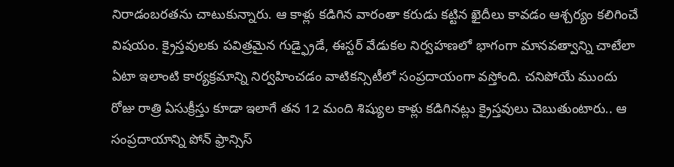నిరాడంబరతను చాటుకున్నారు. ఆ కాళ్లు కడిగిన వారంతా కరుడు కట్టిన ఖైదీలు కావడం ఆశ్చర్యం కలిగించే విషయం. క్రైస్తవులకు పవిత్రమైన గుడ్ఫ్రైడే, ఈస్టర్ వేడుకల నిర్వహణలో భాగంగా మానవత్వాన్ని చాటేలా ఏటా ఇలాంటి కార్యక్రమాన్ని నిర్వహించడం వాటికన్సిటీలో సంప్రదాయంగా వస్తోంది. చనిపోయే ముందు రోజు రాత్రి ఏసుక్రీస్తు కూడా ఇలాగే తన 12 మంది శిష్యుల కాళ్లు కడిగినట్లు క్రైస్తవులు చెబుతుంటారు.. ఆ సంప్రదాయాన్ని పోన్ ఫ్రాన్సిస్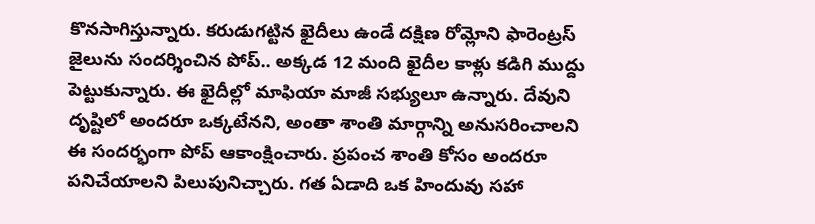కొనసాగిస్తున్నారు. కరుడుగట్టిన ఖైదీలు ఉండే దక్షిణ రోమ్లోని ఫారెంట్రస్ జైలును సందర్శించిన పోప్.. అక్కడ 12 మంది ఖైదీల కాళ్లు కడిగి ముద్దు పెట్టుకున్నారు. ఈ ఖైదీల్లో మాఫియా మాజీ సభ్యులూ ఉన్నారు. దేవుని దృష్టిలో అందరూ ఒక్కటేనని, అంతా శాంతి మార్గాన్ని అనుసరించాలని ఈ సందర్భంగా పోప్ ఆకాంక్షించారు. ప్రపంచ శాంతి కోసం అందరూ పనిచేయాలని పిలుపునిచ్చారు. గత ఏడాది ఒక హిందువు సహా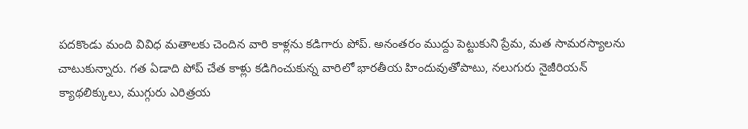పదకొండు మంది వివిధ మతాలకు చెందిన వారి కాళ్లను కడిగారు పోప్. అనంతరం ముద్దు పెట్టుకుని ప్రేమ, మత సామరస్యాలను చాటుకున్నారు. గత ఏడాది పోప్ చేత కాళ్లు కడిగించుకున్న వారిలో భారతీయ హిందువుతోపాటు, నలుగురు నైజీరియన్ క్యాథలిక్కులు, ముగ్గురు ఎరిత్రయ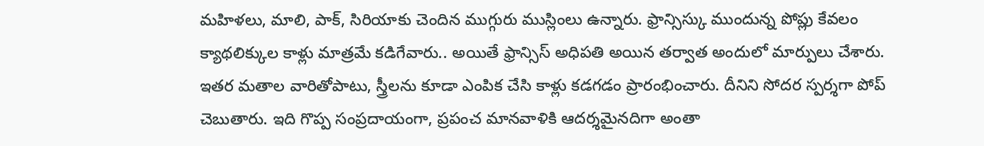మహిళలు, మాలి, పాక్, సిరియాకు చెందిన ముగ్గురు ముస్లింలు ఉన్నారు. ఫ్రాన్సిస్కు ముందున్న పోప్లు కేవలం క్యాథలిక్కుల కాళ్లు మాత్రమే కడిగేవారు.. అయితే ఫ్రాన్సిస్ అధిపతి అయిన తర్వాత అందులో మార్పులు చేశారు. ఇతర మతాల వారితోపాటు, స్త్రీలను కూడా ఎంపిక చేసి కాళ్లు కడగడం ప్రారంభించారు. దీనిని సోదర స్పర్శగా పోప్ చెబుతారు. ఇది గొప్ప సంప్రదాయంగా, ప్రపంచ మానవాళికి ఆదర్శమైనదిగా అంతా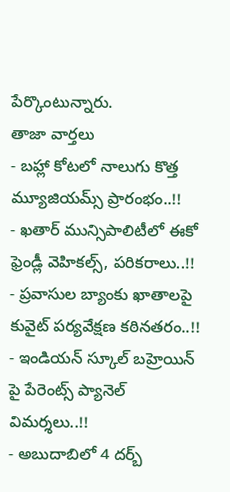పేర్కొంటున్నారు.
తాజా వార్తలు
- బహ్లా కోటలో నాలుగు కొత్త మ్యూజియమ్స్ ప్రారంభం..!!
- ఖతార్ మున్సిపాలిటీలో ఈకో ఫ్రెండ్లీ వెహికల్స్, పరికరాలు..!!
- ప్రవాసుల బ్యాంకు ఖాతాలపై కువైట్ పర్యవేక్షణ కఠినతరం..!!
- ఇండియన్ స్కూల్ బహ్రెయిన్ పై పేరెంట్స్ ప్యానెల్ విమర్శలు..!!
- అబుదాబిలో 4 దర్బ్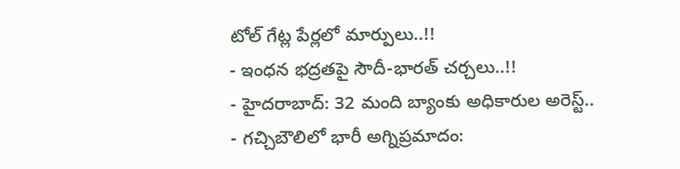టోల్ గేట్ల పేర్లలో మార్పులు..!!
- ఇంధన భద్రతపై సౌదీ-భారత్ చర్చలు..!!
- హైదరాబాద్: 32 మంది బ్యాంకు అధికారుల అరెస్ట్..
- గచ్చిబౌలిలో భారీ అగ్నిప్రమాదం: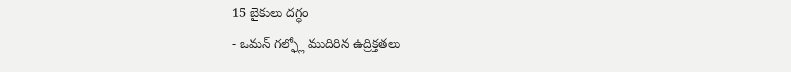15 బైకులు దగ్ధం
- ఒమన్ గల్ఫ్లో ముదిరిన ఉద్రిక్తతలు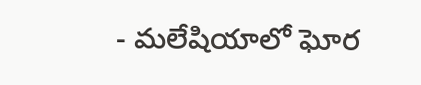- మలేషియాలో ఘోర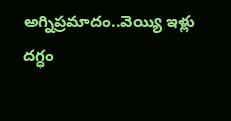అగ్నిప్రమాదం..వెయ్యి ఇళ్లు దగ్ధం